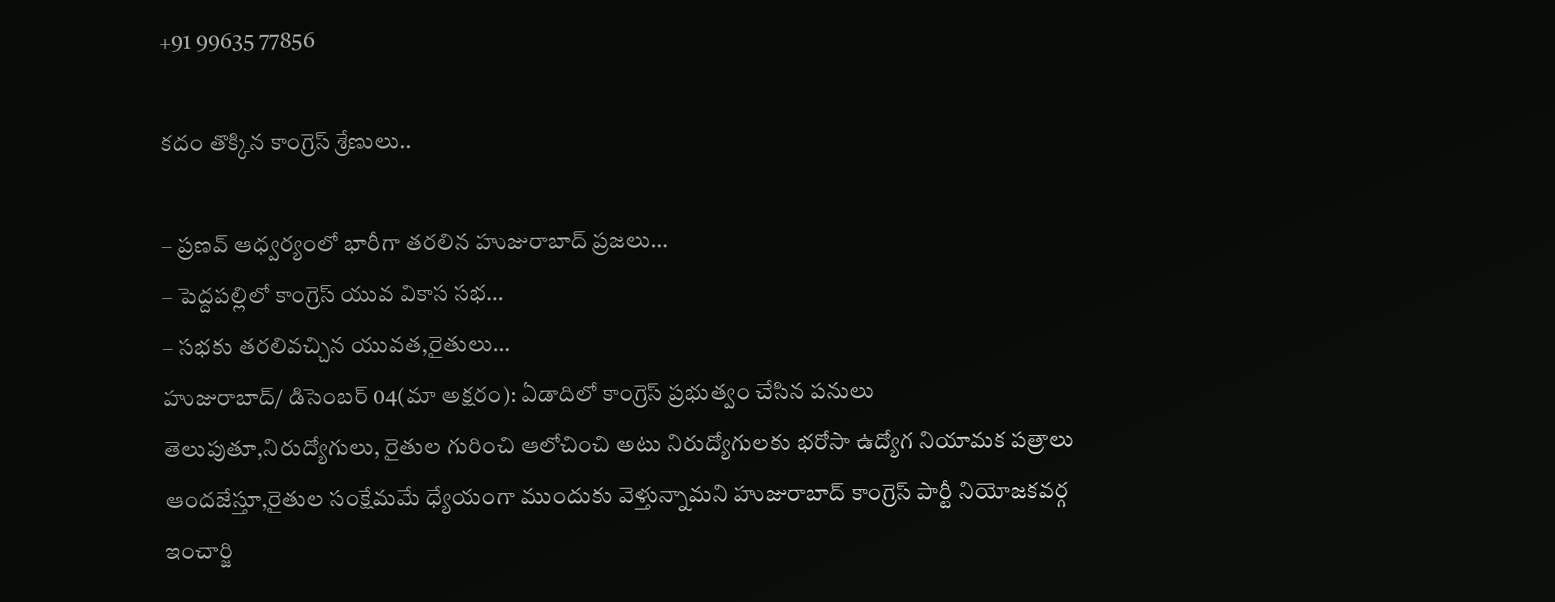+91 99635 77856

కదం తొక్కిన కాంగ్రెస్ శ్రేణులు..

– ప్రణవ్ ఆధ్వర్యంలో భారీగా తరలిన హుజురాబాద్ ప్రజలు…
– పెద్దపల్లిలో కాంగ్రెస్ యువ వికాస సభ…
– సభకు తరలివచ్చిన యువత,రైతులు…
హుజురాబాద్/ డిసెంబర్ 04(మా అక్షరం): ఏడాదిలో కాంగ్రెస్ ప్రభుత్వం చేసిన పనులు తెలుపుతూ,నిరుద్యోగులు, రైతుల గురించి ఆలోచించి అటు నిరుద్యోగులకు భరోసా ఉద్యోగ నియామక పత్రాలు ఆందజేస్తూ,రైతుల సంక్షేమమే ధ్యేయంగా ముందుకు వెళ్తున్నామని హుజురాబాద్ కాంగ్రెస్ పార్టీ నియోజకవర్గ ఇంచార్జి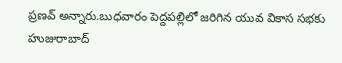ప్రణవ్ అన్నారు.బుధవారం పెద్దపల్లిలో జరిగిన యువ వికాస సభకు హుజురాబాద్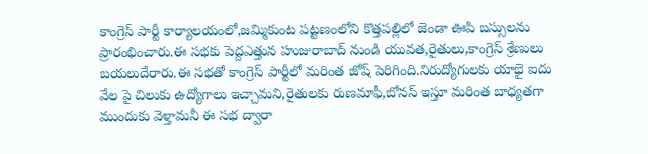కాంగ్రెస్ పార్టీ కార్యాలయంలో,జమ్మికుంట పట్టణంలోని కొత్తపల్లిలో జెండా ఊపి బస్సులను ప్రారంభించారు.ఈ సభకు పెద్దఎత్తున హుజురాబాద్ నుండి యువత,రైతులు,కాంగ్రెస్ శ్రేణులు బయలుదేరారు.ఈ సభతో కాంగ్రెస్ పార్టీలో మరింత జోష్ పెరిగింది.నిరుద్యోగులకు యాభై ఐదు వేల పై చిలుకు ఉద్యోగాలు ఇచ్చామని,రైతులకు రుణమాఫీ,బోనస్ ఇస్తూ మరింత బాధ్యతగా ముందుకు వెళ్తామనీ ఈ సభ ద్వారా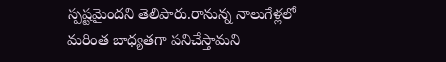స్పష్టమైందని తెలిపారు.రానున్న నాలుగేళ్లలో మరింత బాధ్యతగా పనిచేస్తామని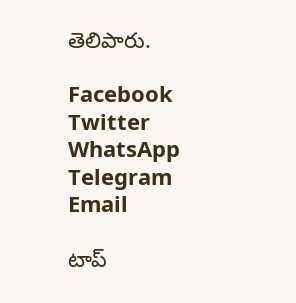తెలిపారు.

Facebook
Twitter
WhatsApp
Telegram
Email

టాప్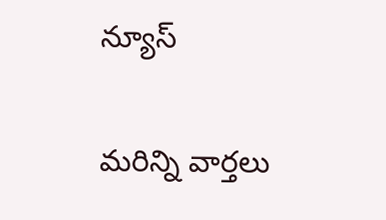న్యూస్

మరిన్ని వార్తలు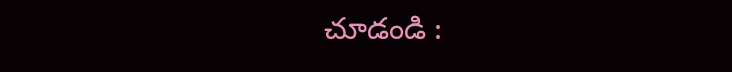చూడండి :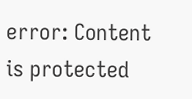error: Content is protected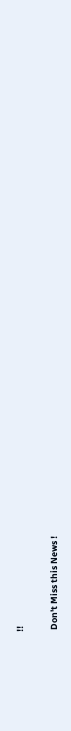!!

 Don't Miss this News !